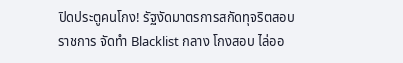ปิดประตูคนโกง! รัฐงัดมาตรการสกัดทุจริตสอบราชการ จัดทำ Blacklist กลาง โกงสอบ ไล่ออ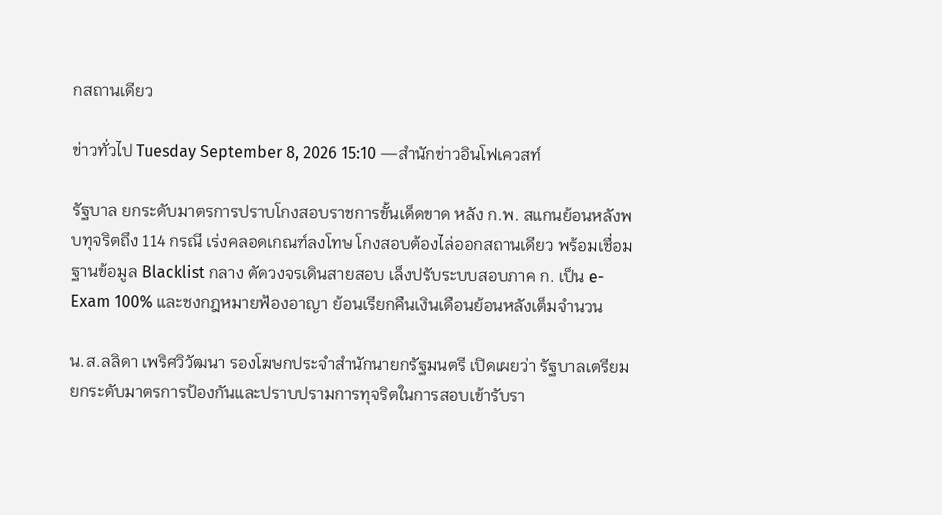กสถานเดียว

ข่าวทั่วไป Tuesday September 8, 2026 15:10 —สำนักข่าวอินโฟเควสท์

รัฐบาล ยกระดับมาตรการปราบโกงสอบราชการขั้นเด็ดขาด หลัง ก.พ. สแกนย้อนหลังพบทุจริตถึง 114 กรณี เร่งคลอดเกณฑ์ลงโทษ โกงสอบต้องไล่ออกสถานเดียว พร้อมเชื่อมฐานข้อมูล Blacklist กลาง ตัดวงจรเดินสายสอบ เล็งปรับระบบสอบภาค ก. เป็น e-Exam 100% และชงกฎหมายฟ้องอาญา ย้อนเรียกคืนเงินเดือนย้อนหลังเต็มจำนวน

น.ส.ลลิดา เพริศวิวัฒนา รองโฆษกประจำสำนักนายกรัฐมนตรี เปิดเผยว่า รัฐบาลเตรียมยกระดับมาตรการป้องกันและปราบปรามการทุจริตในการสอบเข้ารับรา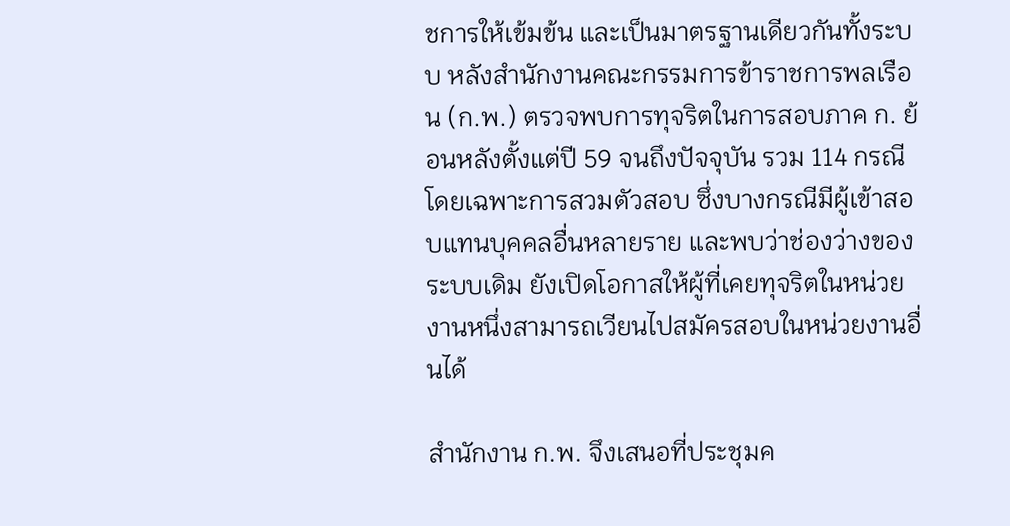ชการให้เข้มข้น และเป็นมาตรฐานเดียวกันทั้งระบบ หลังสำนักงานคณะกรรมการข้าราชการพลเรือน (ก.พ.) ตรวจพบการทุจริตในการสอบภาค ก. ย้อนหลังตั้งแต่ปี 59 จนถึงปัจจุบัน รวม 114 กรณี โดยเฉพาะการสวมตัวสอบ ซึ่งบางกรณีมีผู้เข้าสอบแทนบุคคลอื่นหลายราย และพบว่าช่องว่างของระบบเดิม ยังเปิดโอกาสให้ผู้ที่เคยทุจริตในหน่วยงานหนึ่งสามารถเวียนไปสมัครสอบในหน่วยงานอื่นได้

สำนักงาน ก.พ. จึงเสนอที่ประชุมค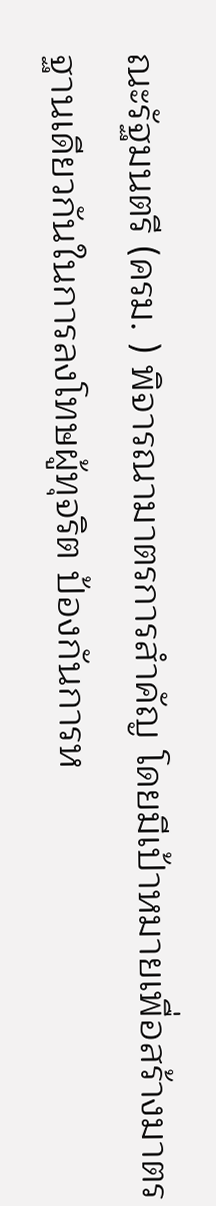ณะรัฐมนตรี (ครม. ) พิจารณามาตรการสำคัญ โดยมีเป้าหมายเพื่อสร้างมาตรฐานเดียวกันในการลงโทษผู้ทุจริต ป้องกันการห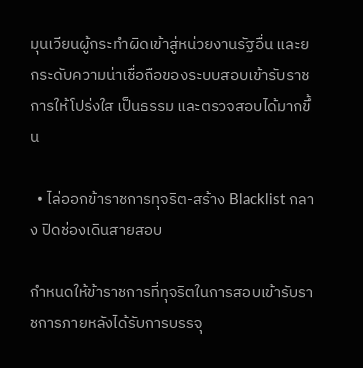มุนเวียนผู้กระทำผิดเข้าสู่หน่วยงานรัฐอื่น และยกระดับความน่าเชื่อถือของระบบสอบเข้ารับราชการให้โปร่งใส เป็นธรรม และตรวจสอบได้มากขึ้น

  • ไล่ออกข้าราชการทุจริต-สร้าง Blacklist กลาง ปิดช่องเดินสายสอบ

กำหนดให้ข้าราชการที่ทุจริตในการสอบเข้ารับราชการภายหลังได้รับการบรรจุ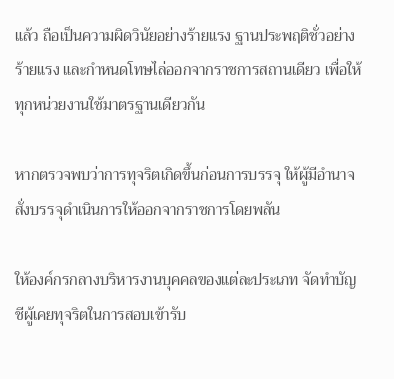แล้ว ถือเป็นความผิดวินัยอย่างร้ายแรง ฐานประพฤติชั่วอย่างร้ายแรง และกำหนดโทษไล่ออกจากราชการสถานเดียว เพื่อให้ทุกหน่วยงานใช้มาตรฐานเดียวกัน

หากตรวจพบว่าการทุจริตเกิดขึ้นก่อนการบรรจุ ให้ผู้มีอำนาจสั่งบรรจุดำเนินการให้ออกจากราชการโดยพลัน

ให้องค์กรกลางบริหารงานบุคคลของแต่ละประเภท จัดทำบัญชีผู้เคยทุจริตในการสอบเข้ารับ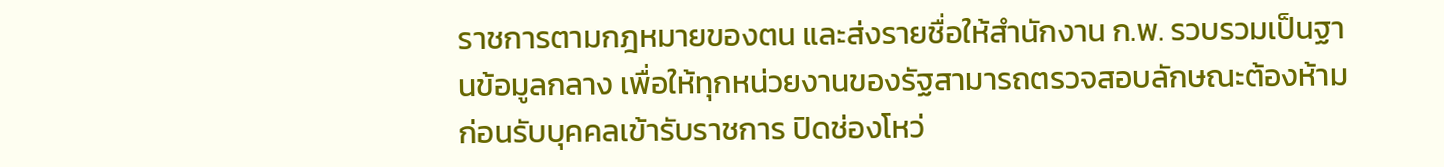ราชการตามกฎหมายของตน และส่งรายชื่อให้สำนักงาน ก.พ. รวบรวมเป็นฐานข้อมูลกลาง เพื่อให้ทุกหน่วยงานของรัฐสามารถตรวจสอบลักษณะต้องห้ามก่อนรับบุคคลเข้ารับราชการ ปิดช่องโหว่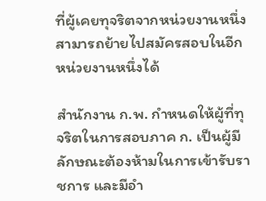ที่ผู้เคยทุจริตจากหน่วยงานหนึ่งสามารถย้ายไปสมัครสอบในอีกหน่วยงานหนึ่งได้

สำนักงาน ก.พ. กำหนดให้ผู้ที่ทุจริตในการสอบภาค ก. เป็นผู้มีลักษณะต้องห้ามในการเข้ารับราชการ และมีอำ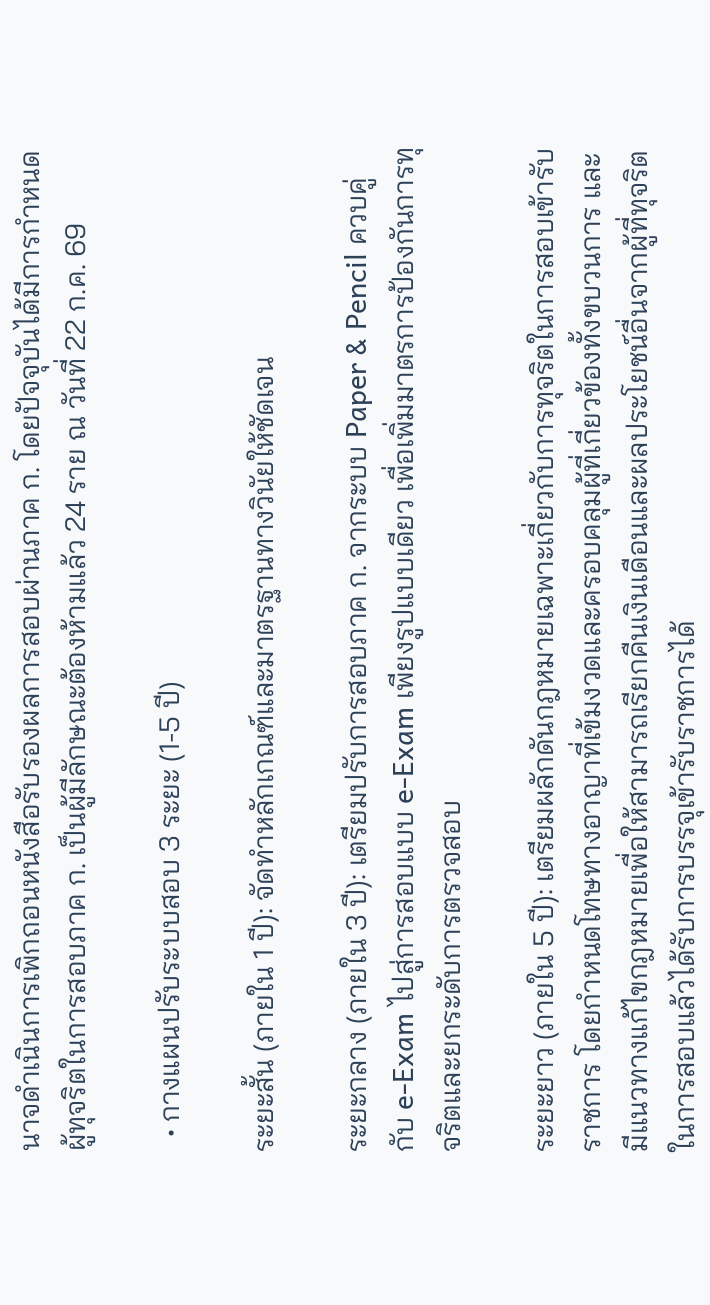นาจดำเนินการเพิกถอนหนังสือรับรองผลการสอบผ่านภาค ก. โดยปัจจุบันได้มีการกำหนดผู้ทุจริตในการสอบภาค ก. เป็นผู้มีลักษณะต้องห้ามแล้ว 24 ราย ณ วันที่ 22 ก.ค. 69

  • กางแผนปรับระบบสอบ 3 ระยะ (1-5 ปี)

ระยะสั้น (ภายใน 1 ปี): จัดทำหลักเกณฑ์และมาตรฐานทางวินัยให้ชัดเจน

ระยะกลาง (ภายใน 3 ปี): เตรียมปรับการสอบภาค ก. จากระบบ Paper & Pencil ควบคู่กับ e-Exam ไปสู่การสอบแบบ e-Exam เพียงรูปแบบเดียว เพื่อเพิ่มมาตรการป้องกันการทุจริตและยกระดับการตรวจสอบ

ระยะยาว (ภายใน 5 ปี): เตรียมผลักดันกฎหมายเฉพาะเกี่ยวกับการทุจริตในการสอบเข้ารับราชการ โดยกำหนดโทษทางอาญาที่เข้มงวดและครอบคลุมผู้ที่เกี่ยวข้องทั้งขบวนการ และมีแนวทางแก้ไขกฎหมายเพื่อให้สามารถเรียกคืนเงินเดือนและผลประโยชน์อื่นจากผู้ที่ทุจริตในการสอบแล้วได้รับการบรรจุเข้ารับราชการได้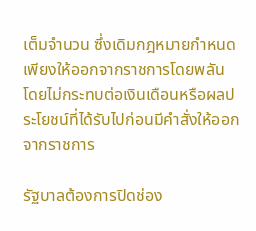เต็มจำนวน ซึ่งเดิมกฎหมายกำหนดเพียงให้ออกจากราชการโดยพลัน โดยไม่กระทบต่อเงินเดือนหรือผลประโยชน์ที่ได้รับไปก่อนมีคำสั่งให้ออกจากราชการ

รัฐบาลต้องการปิดช่อง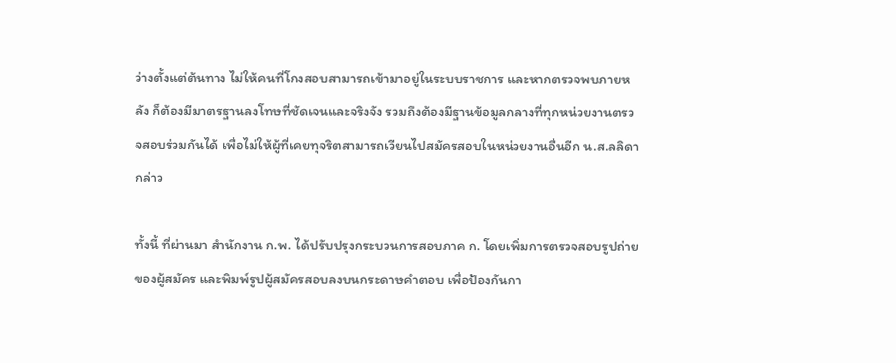ว่างตั้งแต่ต้นทาง ไม่ให้คนที่โกงสอบสามารถเข้ามาอยู่ในระบบราชการ และหากตรวจพบภายหลัง ก็ต้องมีมาตรฐานลงโทษที่ชัดเจนและจริงจัง รวมถึงต้องมีฐานข้อมูลกลางที่ทุกหน่วยงานตรวจสอบร่วมกันได้ เพื่อไม่ให้ผู้ที่เคยทุจริตสามารถเวียนไปสมัครสอบในหน่วยงานอื่นอีก น.ส.ลลิดา กล่าว

ทั้งนี้ ที่ผ่านมา สำนักงาน ก.พ. ได้ปรับปรุงกระบวนการสอบภาค ก. โดยเพิ่มการตรวจสอบรูปถ่ายของผู้สมัคร และพิมพ์รูปผู้สมัครสอบลงบนกระดาษคำตอบ เพื่อป้องกันกา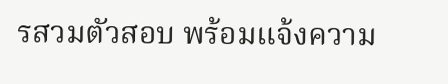รสวมตัวสอบ พร้อมแจ้งความ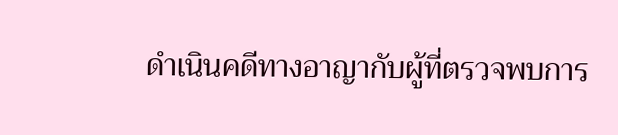ดำเนินคดีทางอาญากับผู้ที่ตรวจพบการ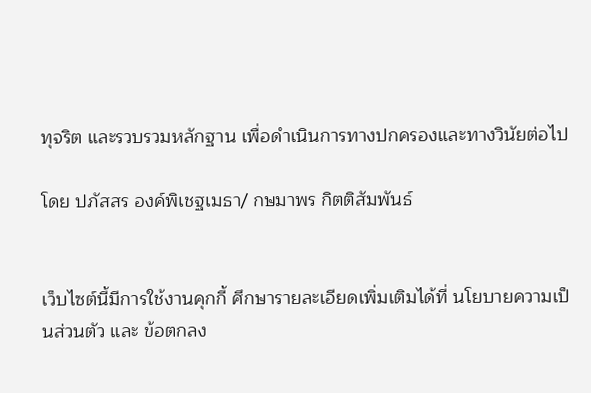ทุจริต และรวบรวมหลักฐาน เพื่อดำเนินการทางปกครองและทางวินัยต่อไป

โดย ปภัสสร องค์พิเชฐเมธา/ กษมาพร กิตติสัมพันธ์


เว็บไซต์นี้มีการใช้งานคุกกี้ ศึกษารายละเอียดเพิ่มเติมได้ที่ นโยบายความเป็นส่วนตัว และ ข้อตกลง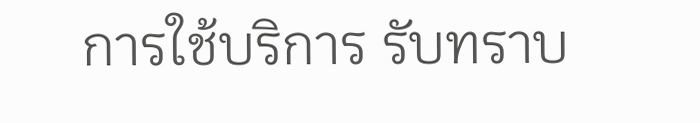การใช้บริการ รับทราบ